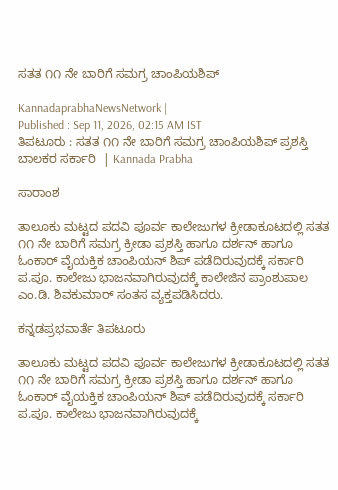ಸತತ ೧೧ ನೇ ಬಾರಿಗೆ ಸಮಗ್ರ ಚಾಂಪಿಯಶಿಪ್

KannadaprabhaNewsNetwork |
Published : Sep 11, 2026, 02:15 AM IST
ತಿಪಟೂರು : ಸತತ ೧೧ ನೇ ಬಾರಿಗೆ ಸಮಗ್ರ ಚಾಂಪಿಯಶಿಪ್ ಪ್ರಶಸ್ತಿ ಬಾಲಕರ ಸರ್ಕಾರಿ  | Kannada Prabha

ಸಾರಾಂಶ

ತಾಲೂಕು ಮಟ್ಟದ ಪದವಿ ಪೂರ್ವ ಕಾಲೇಜುಗಳ ಕ್ರೀಡಾಕೂಟದಲ್ಲಿ ಸತತ ೧೧ ನೇ ಬಾರಿಗೆ ಸಮಗ್ರ ಕ್ರೀಡಾ ಪ್ರಶಸ್ತಿ ಹಾಗೂ ದರ್ಶನ್ ಹಾಗೂ ಓಂಕಾರ್ ವೈಯಕ್ತಿಕ ಚಾಂಪಿಯನ್‌ ಶಿಪ್ ಪಡೆದಿರುವುದಕ್ಕೆ ಸರ್ಕಾರಿ ಪ.ಪೂ. ಕಾಲೇಜು ಭಾಜನವಾಗಿರುವುದಕ್ಕೆ ಕಾಲೇಜಿನ ಪ್ರಾಂಶುಪಾಲ ಎಂ.ಡಿ. ಶಿವಕುಮಾರ್ ಸಂತಸ ವ್ಯಕ್ತಪಡಿಸಿದರು.

ಕನ್ನಡಪ್ರಭವಾರ್ತೆ ತಿಪಟೂರು

ತಾಲೂಕು ಮಟ್ಟದ ಪದವಿ ಪೂರ್ವ ಕಾಲೇಜುಗಳ ಕ್ರೀಡಾಕೂಟದಲ್ಲಿ ಸತತ ೧೧ ನೇ ಬಾರಿಗೆ ಸಮಗ್ರ ಕ್ರೀಡಾ ಪ್ರಶಸ್ತಿ ಹಾಗೂ ದರ್ಶನ್ ಹಾಗೂ ಓಂಕಾರ್ ವೈಯಕ್ತಿಕ ಚಾಂಪಿಯನ್‌ ಶಿಪ್ ಪಡೆದಿರುವುದಕ್ಕೆ ಸರ್ಕಾರಿ ಪ.ಪೂ. ಕಾಲೇಜು ಭಾಜನವಾಗಿರುವುದಕ್ಕೆ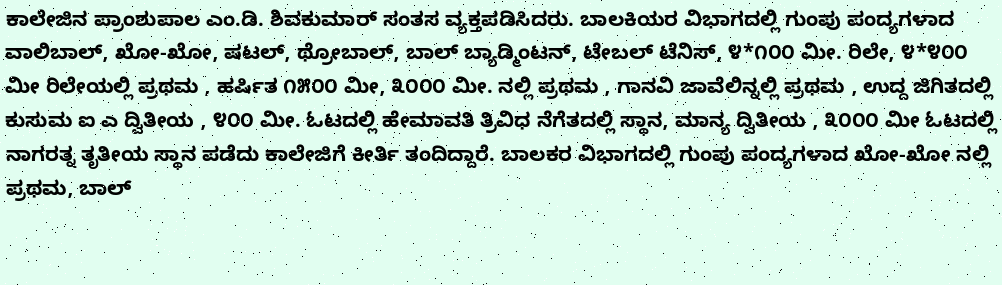ಕಾಲೇಜಿನ ಪ್ರಾಂಶುಪಾಲ ಎಂ.ಡಿ. ಶಿವಕುಮಾರ್ ಸಂತಸ ವ್ಯಕ್ತಪಡಿಸಿದರು. ಬಾಲಕಿಯರ ವಿಭಾಗದಲ್ಲಿ ಗುಂಪು ಪಂದ್ಯಗಳಾದ ವಾಲಿಬಾಲ್, ಖೋ-ಖೋ, ಷಟಲ್, ಥ್ರೋಬಾಲ್, ಬಾಲ್ ಬ್ಯಾಡ್ಮಿಂಟನ್, ಟೇಬಲ್ ಟೆನಿಸ್, ೪*೧೦೦ ಮೀ. ರಿಲೇ, ೪*೪೦೦ ಮೀ ರಿಲೇಯಲ್ಲಿ ಪ್ರಥಮ , ಹರ್ಷಿತ ೧೫೦೦ ಮೀ, ೩೦೦೦ ಮೀ. ನಲ್ಲಿ ಪ್ರಥಮ , ಗಾನವಿ ಜಾವೆಲಿನ್ನಲ್ಲಿ ಪ್ರಥಮ , ಉದ್ದ ಜಿಗಿತದಲ್ಲಿ ಕುಸುಮ ಐ ಎ ದ್ವಿತೀಯ , ೪೦೦ ಮೀ. ಓಟದಲ್ಲಿ ಹೇಮಾವತಿ ತ್ರಿವಿಧ ನೆಗೆತದಲ್ಲಿ ಸ್ಥಾನ, ಮಾನ್ಯ ದ್ವಿತೀಯ , ೩೦೦೦ ಮೀ ಓಟದಲ್ಲಿ ನಾಗರತ್ನ ತೃತೀಯ ಸ್ಥಾನ ಪಡೆದು ಕಾಲೇಜಿಗೆ ಕೀರ್ತಿ ತಂದಿದ್ದಾರೆ. ಬಾಲಕರ ವಿಭಾಗದಲ್ಲಿ ಗುಂಪು ಪಂದ್ಯಗಳಾದ ಖೋ-ಖೋ ನಲ್ಲಿ ಪ್ರಥಮ, ಬಾಲ್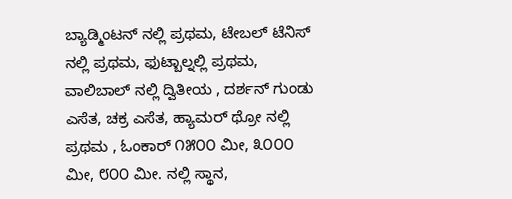ಬ್ಯಾಡ್ಮಿಂಟನ್ ನಲ್ಲಿ ಪ್ರಥಮ, ಟೇಬಲ್ ಟೆನಿಸ್ ನಲ್ಲಿ ಪ್ರಥಮ, ಫುಟ್ಬಾಲ್ನಲ್ಲಿ ಪ್ರಥಮ, ವಾಲಿಬಾಲ್ ನಲ್ಲಿ ದ್ವಿತೀಯ , ದರ್ಶನ್ ಗುಂಡು ಎಸೆತ, ಚಕ್ರ ಎಸೆತ, ಹ್ಯಾಮರ್ ಥ್ರೋ ನಲ್ಲಿ ಪ್ರಥಮ , ಓಂಕಾರ್ ೧೫೦೦ ಮೀ, ೩೦೦೦ ಮೀ, ೮೦೦ ಮೀ. ನಲ್ಲಿ ಸ್ಥಾನ,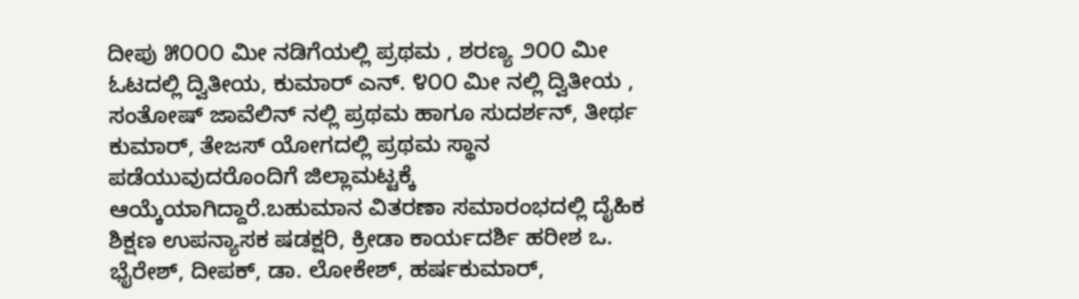ದೀಪು ೫೦೦೦ ಮೀ ನಡಿಗೆಯಲ್ಲಿ ಪ್ರಥಮ , ಶರಣ್ಯ ೨೦೦ ಮೀ ಓಟದಲ್ಲಿ ದ್ವಿತೀಯ, ಕುಮಾರ್ ಎನ್. ೪೦೦ ಮೀ ನಲ್ಲಿ ದ್ವಿತೀಯ , ಸಂತೋಷ್ ಜಾವೆಲಿನ್ ನಲ್ಲಿ ಪ್ರಥಮ ಹಾಗೂ ಸುದರ್ಶನ್, ತೀರ್ಥ ಕುಮಾರ್, ತೇಜಸ್ ಯೋಗದಲ್ಲಿ ಪ್ರಥಮ ಸ್ಥಾನ ಪಡೆಯುವುದರೊಂದಿಗೆ ಜಿಲ್ಲಾಮಟ್ಟಕ್ಕೆ ಆಯ್ಕೆಯಾಗಿದ್ದಾರೆ.ಬಹುಮಾನ ವಿತರಣಾ ಸಮಾರಂಭದಲ್ಲಿ ದೈಹಿಕ ಶಿಕ್ಷಣ ಉಪನ್ಯಾಸಕ ಷಡಕ್ಷರಿ, ಕ್ರೀಡಾ ಕಾರ್ಯದರ್ಶಿ ಹರೀಶ ಒ. ಭೈರೇಶ್, ದೀಪಕ್, ಡಾ. ಲೋಕೇಶ್, ಹರ್ಷಕುಮಾರ್,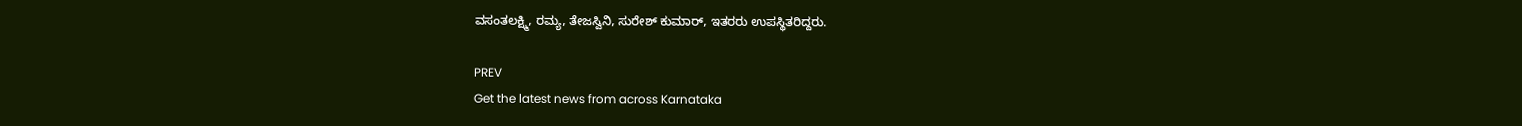ವಸಂತಲಕ್ಷ್ಮಿ, ರಮ್ಯ, ತೇಜಸ್ವಿನಿ, ಸುರೇಶ್ ಕುಮಾರ್, ಇತರರು ಉಪಸ್ಥಿತರಿದ್ದರು.

PREV
Get the latest news from across Karnataka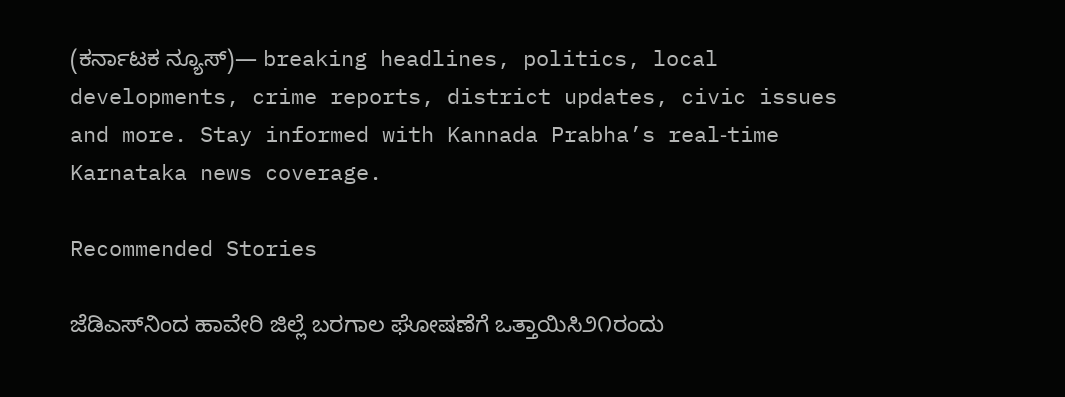(ಕರ್ನಾಟಕ ನ್ಯೂಸ್)— breaking headlines, politics, local developments, crime reports, district updates, civic issues and more. Stay informed with Kannada Prabha’s real‑time Karnataka news coverage.

Recommended Stories

ಜೆಡಿಎಸ್‌ನಿಂದ ಹಾವೇರಿ ಜಿಲ್ಲೆ ಬರಗಾಲ ಘೋಷಣೆಗೆ ಒತ್ತಾಯಿಸಿ೨೧ರಂದು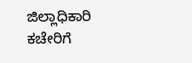ಜಿಲ್ಲಾಧಿಕಾರಿ ಕಚೇರಿಗೆ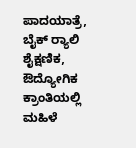ಪಾದಯಾತ್ರೆ, ಬೈಕ್ ರ‍್ಯಾಲಿ
ಶೈಕ್ಷಣಿಕ, ಔದ್ಯೋಗಿಕ ಕ್ರಾಂತಿಯಲ್ಲಿ ಮಹಿಳೆ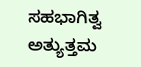ಸಹಭಾಗಿತ್ವ ಅತ್ಯುತ್ತಮ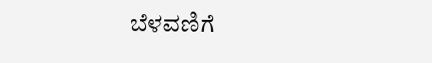ಬೆಳವಣಿಗೆ